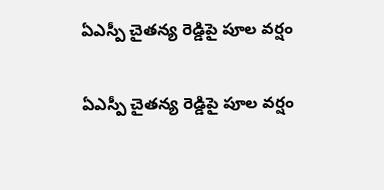ఏఎస్పీ చైతన్య రెడ్డిపై పూల వర్షం

ఏఎస్పీ చైతన్య రెడ్డిపై పూల వర్షం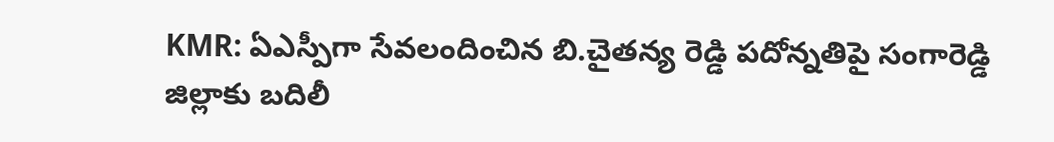KMR: ఏఎస్పీగా సేవలందించిన బి.చైతన్య రెడ్డి పదోన్నతిపై సంగారెడ్డి జిల్లాకు బదిలీ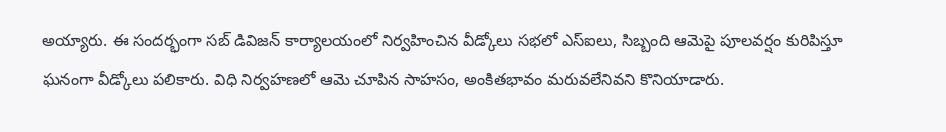అయ్యారు. ఈ సందర్భంగా సబ్ డివిజన్ కార్యాలయంలో నిర్వహించిన వీడ్కోలు సభలో ఎస్ఐలు, సిబ్బంది ఆమెపై పూలవర్షం కురిపిస్తూ ఘనంగా వీడ్కోలు పలికారు. విధి నిర్వహణలో ఆమె చూపిన సాహసం, అంకితభావం మరువలేనివని కొనియాడారు.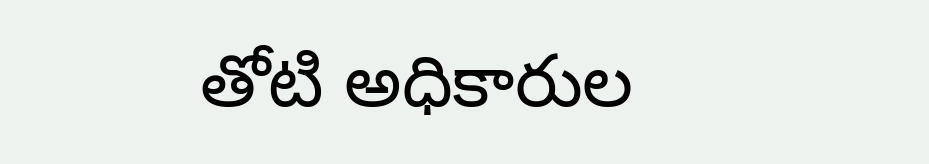తోటి అధికారుల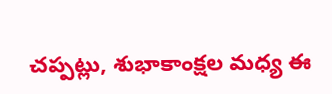చప్పట్లు, శుభాకాంక్షల మధ్య ఈ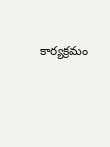కార్యక్రమం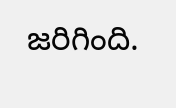జరిగింది.